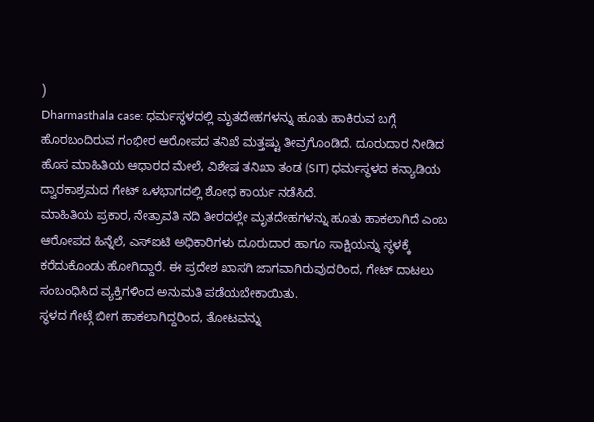)
Dharmasthala case: ಧರ್ಮಸ್ಥಳದಲ್ಲಿ ಮೃತದೇಹಗಳನ್ನು ಹೂತು ಹಾಕಿರುವ ಬಗ್ಗೆ ಹೊರಬಂದಿರುವ ಗಂಭೀರ ಆರೋಪದ ತನಿಖೆ ಮತ್ತಷ್ಟು ತೀವ್ರಗೊಂಡಿದೆ. ದೂರುದಾರ ನೀಡಿದ ಹೊಸ ಮಾಹಿತಿಯ ಆಧಾರದ ಮೇಲೆ, ವಿಶೇಷ ತನಿಖಾ ತಂಡ (SIT) ಧರ್ಮಸ್ಥಳದ ಕನ್ಯಾಡಿಯ ದ್ವಾರಕಾಶ್ರಮದ ಗೇಟ್ ಒಳಭಾಗದಲ್ಲಿ ಶೋಧ ಕಾರ್ಯ ನಡೆಸಿದೆ.
ಮಾಹಿತಿಯ ಪ್ರಕಾರ, ನೇತ್ರಾವತಿ ನದಿ ತೀರದಲ್ಲೇ ಮೃತದೇಹಗಳನ್ನು ಹೂತು ಹಾಕಲಾಗಿದೆ ಎಂಬ ಆರೋಪದ ಹಿನ್ನೆಲೆ, ಎಸ್ಐಟಿ ಅಧಿಕಾರಿಗಳು ದೂರುದಾರ ಹಾಗೂ ಸಾಕ್ಷಿಯನ್ನು ಸ್ಥಳಕ್ಕೆ ಕರೆದುಕೊಂಡು ಹೋಗಿದ್ದಾರೆ. ಈ ಪ್ರದೇಶ ಖಾಸಗಿ ಜಾಗವಾಗಿರುವುದರಿಂದ, ಗೇಟ್ ದಾಟಲು ಸಂಬಂಧಿಸಿದ ವ್ಯಕ್ತಿಗಳಿಂದ ಅನುಮತಿ ಪಡೆಯಬೇಕಾಯಿತು.
ಸ್ಥಳದ ಗೇಟ್ಗೆ ಬೀಗ ಹಾಕಲಾಗಿದ್ದರಿಂದ, ತೋಟವನ್ನು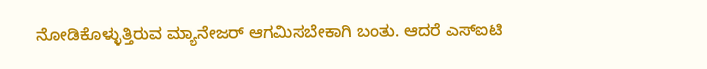ನೋಡಿಕೊಳ್ಳುತ್ತಿರುವ ಮ್ಯಾನೇಜರ್ ಆಗಮಿಸಬೇಕಾಗಿ ಬಂತು. ಆದರೆ ಎಸ್ಐಟಿ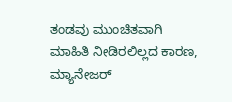ತಂಡವು ಮುಂಚಿತವಾಗಿ ಮಾಹಿತಿ ನೀಡಿರಲಿಲ್ಲದ ಕಾರಣ, ಮ್ಯಾನೇಜರ್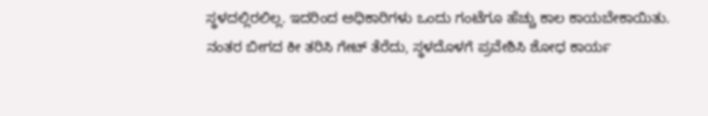ಸ್ಥಳದಲ್ಲಿರಲಿಲ್ಲ. ಇದರಿಂದ ಅಧಿಕಾರಿಗಳು ಒಂದು ಗಂಟೆಗೂ ಹೆಚ್ಚು ಕಾಲ ಕಾಯಬೇಕಾಯಿತು. ನಂತರ ಬೀಗದ ಕೀ ತರಿಸಿ ಗೇಟ್ ತೆರೆದು, ಸ್ಥಳದೊಳಗೆ ಪ್ರವೇಶಿಸಿ ಶೋಧ ಕಾರ್ಯ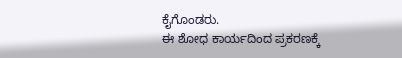ಕೈಗೊಂಡರು.
ಈ ಶೋಧ ಕಾರ್ಯದಿಂದ ಪ್ರಕರಣಕ್ಕೆ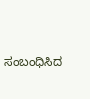ಸಂಬಂಧಿಸಿದ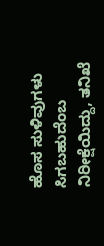ಹೊಸ ಸುಳಿವುಗಳು ಸಿಗಬಹುದೆಂಬ ನಿರೀಕ್ಷೆಯಿದ್ದು, ತನಿಖೆ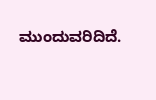ಮುಂದುವರಿದಿದೆ.